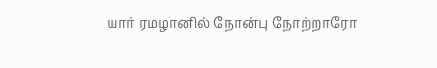யார் ரமழானில் நோன்பு நோற்றாரோ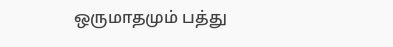ஒருமாதமும் பத்து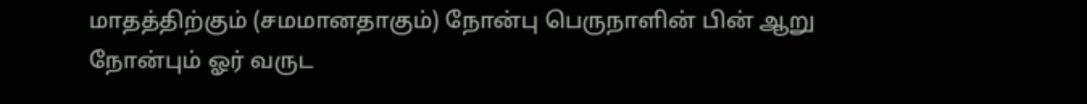மாதத்திற்கும் (சமமானதாகும்) நோன்பு பெருநாளின் பின் ஆறு நோன்பும் ஓர் வருட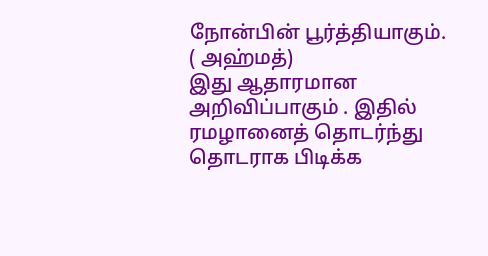நோன்பின் பூர்த்தியாகும். ( அஹ்மத்)
இது ஆதாரமான அறிவிப்பாகும் . இதில் ரமழானைத் தொடர்ந்து தொடராக பிடிக்க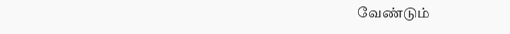வேண்டும்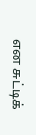என சுட்டிக்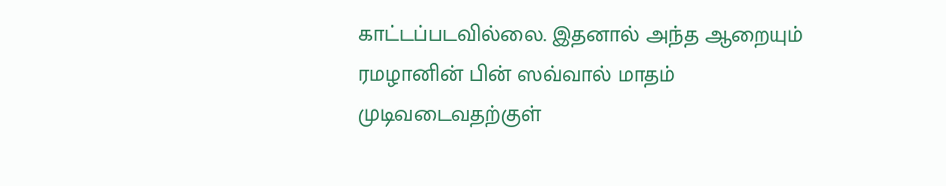காட்டப்படவில்லை. இதனால் அந்த ஆறையும் ரமழானின் பின் ஸவ்வால் மாதம் முடிவடைவதற்குள்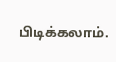பிடிக்கலாம்.